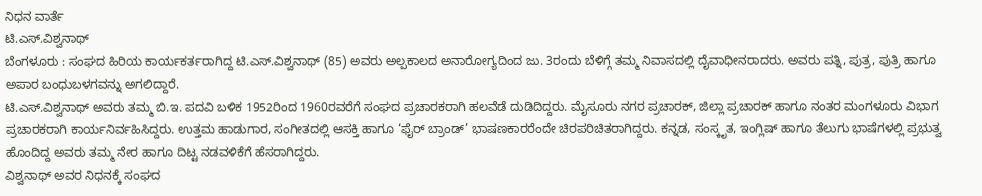ನಿಧನ ವಾರ್ತೆ
ಟಿ.ಎಸ್.ವಿಶ್ವನಾಥ್
ಬೆಂಗಳೂರು : ಸಂಘದ ಹಿರಿಯ ಕಾರ್ಯಕರ್ತರಾಗಿದ್ದ ಟಿ.ಎಸ್.ವಿಶ್ವನಾಥ್ (85) ಅವರು ಅಲ್ಪಕಾಲದ ಅನಾರೋಗ್ಯದಿಂದ ಜು. 3ರಂದು ಬೆಳಿಗ್ಗೆ ತಮ್ಮ ನಿವಾಸದಲ್ಲಿ ದೈವಾಧೀನರಾದರು. ಅವರು ಪತ್ನಿ, ಪುತ್ರ, ಪುತ್ರಿ ಹಾಗೂ ಅಪಾರ ಬಂಧುಬಳಗವನ್ನು ಅಗಲಿದ್ದಾರೆ.
ಟಿ.ಎಸ್.ವಿಶ್ವನಾಥ್ ಅವರು ತಮ್ಮ ಬಿ.ಇ. ಪದವಿ ಬಳಿಕ 1952ರಿಂದ 1960ರವರೆಗೆ ಸಂಘದ ಪ್ರಚಾರಕರಾಗಿ ಹಲವೆಡೆ ದುಡಿದಿದ್ದರು. ಮೈಸೂರು ನಗರ ಪ್ರಚಾರಕ್, ಜಿಲ್ಲಾ ಪ್ರಚಾರಕ್ ಹಾಗೂ ನಂತರ ಮಂಗಳೂರು ವಿಭಾಗ ಪ್ರಚಾರಕರಾಗಿ ಕಾರ್ಯನಿರ್ವಹಿಸಿದ್ದರು. ಉತ್ತಮ ಹಾಡುಗಾರ, ಸಂಗೀತದಲ್ಲಿ ಆಸಕ್ತಿ ಹಾಗೂ ‘ಫೈರ್ ಬ್ರಾಂಡ್’ ಭಾಷಣಕಾರರೆಂದೇ ಚಿರಪರಿಚಿತರಾಗಿದ್ದರು. ಕನ್ನಡ, ಸಂಸ್ಕೃತ, ಇಂಗ್ಲಿಷ್ ಹಾಗೂ ತೆಲುಗು ಭಾಷೆಗಳಲ್ಲಿ ಪ್ರಭುತ್ವ ಹೊಂದಿದ್ದ ಅವರು ತಮ್ಮ ನೇರ ಹಾಗೂ ದಿಟ್ಟ ನಡವಳಿಕೆಗೆ ಹೆಸರಾಗಿದ್ದರು.
ವಿಶ್ವನಾಥ್ ಅವರ ನಿಧನಕ್ಕೆ ಸಂಘದ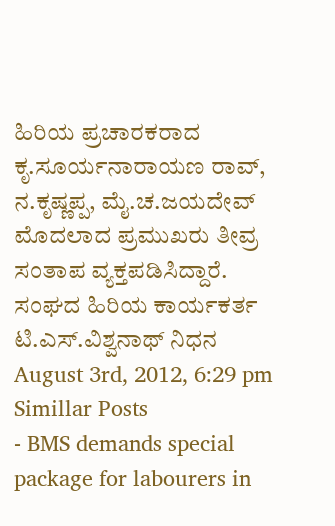ಹಿರಿಯ ಪ್ರಚಾರಕರಾದ ಕೃ.ಸೂರ್ಯನಾರಾಯಣ ರಾವ್, ನ.ಕೃಷ್ಣಪ್ಪ, ಮೈ.ಚ.ಜಯದೇವ್ ಮೊದಲಾದ ಪ್ರಮುಖರು ತೀವ್ರ ಸಂತಾಪ ವ್ಯಕ್ತಪಡಿಸಿದ್ದಾರೆ.
ಸಂಘದ ಹಿರಿಯ ಕಾರ್ಯಕರ್ತ ಟಿ.ಎಸ್.ವಿಶ್ವನಾಥ್ ನಿಧನ
August 3rd, 2012, 6:29 pm
Simillar Posts
- BMS demands special package for labourers in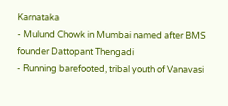Karnataka
- Mulund Chowk in Mumbai named after BMS founder Dattopant Thengadi
- Running barefooted, tribal youth of Vanavasi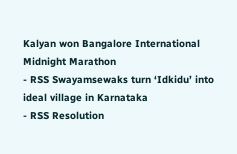Kalyan won Bangalore International Midnight Marathon
- RSS Swayamsewaks turn ‘Idkidu’ into ideal village in Karnataka
- RSS Resolution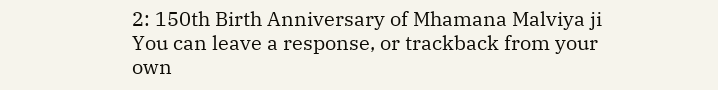2: 150th Birth Anniversary of Mhamana Malviya ji
You can leave a response, or trackback from your own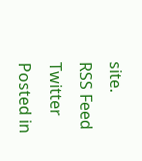site.
RSS Feed
Twitter
Posted in